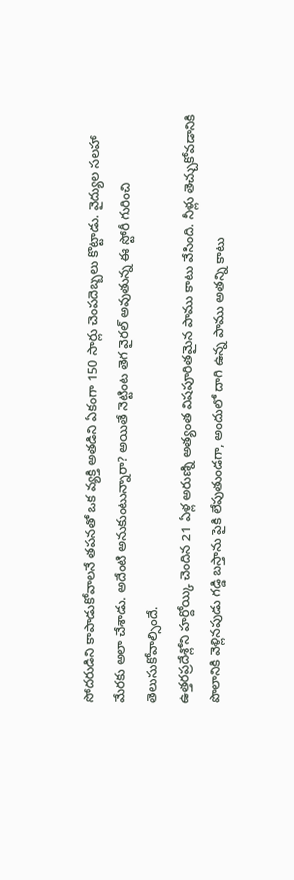సోదరుడిని కాపాడుకోవాలనే తపనతో ఒక వ్యక్తి అతడిని ఏకంగా 150 సార్లు చెంపదెబ్బలు కొట్టాడు. వైద్యుల సలహా మేరకు అలా చేశాడు. అదేంటి అనుకుంటున్నారా? అయితే నెట్టింట తెగ వైరల్ అవుతున్న ఈ స్టోరీ గురించి తెలుసుకోవాల్సిందే.
ఉత్తరప్రదేశ్లోని హర్దోయ్కి చెందిన 21 ఏళ్ల అరుణ్ని అత్యంత విషపూరితమైన పాము కాటు వేసింది. నీళ్లు తెచ్చుకోవడానికి పొలానికి వెళ్లినపుడు గడ్డి బస్తాను పైకి లేపుతుండగా, అందులో దాగి ఉన్న పాము అతన్ని కాటు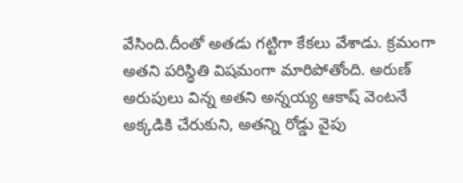వేసింది.దీంతో అతడు గట్టిగా కేకలు వేశాడు. క్రమంగా అతని పరిస్థితి విషమంగా మారిపోతోంది. అరుణ్ అరుపులు విన్న అతని అన్నయ్య ఆకాష్ వెంటనే అక్కడికి చేరుకుని, అతన్ని రోడ్డు వైపు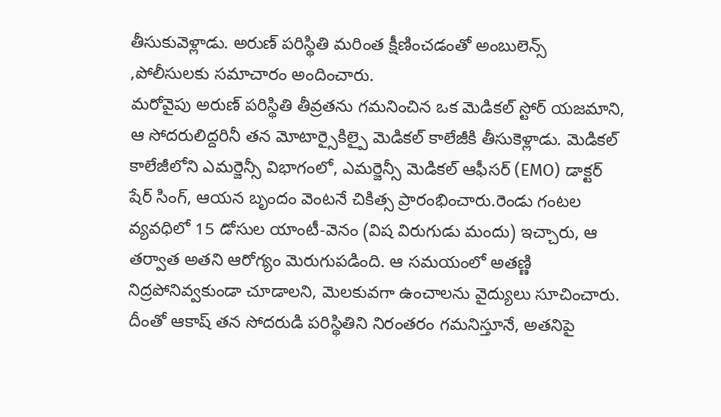తీసుకువెళ్లాడు. అరుణ్ పరిస్థితి మరింత క్షీణించడంతో అంబులెన్స్ ,పోలీసులకు సమాచారం అందించారు.
మరోవైపు అరుణ్ పరిస్థితి తీవ్రతను గమనించిన ఒక మెడికల్ స్టోర్ యజమాని, ఆ సోదరులిద్దరినీ తన మోటార్సైకిల్పై మెడికల్ కాలేజీకి తీసుకెళ్లాడు. మెడికల్ కాలేజీలోని ఎమర్జెన్సీ విభాగంలో, ఎమర్జెన్సీ మెడికల్ ఆఫీసర్ (EMO) డాక్టర్ షేర్ సింగ్, ఆయన బృందం వెంటనే చికిత్స ప్రారంభించారు.రెండు గంటల వ్యవధిలో 15 డోసుల యాంటీ-వెనం (విష విరుగుడు మందు) ఇచ్చారు, ఆ తర్వాత అతని ఆరోగ్యం మెరుగుపడింది. ఆ సమయంలో అతణ్ణి నిద్రపోనివ్వకుండా చూడాలని, మెలకువగా ఉంచాలను వైద్యులు సూచించారు. దీంతో ఆకాష్ తన సోదరుడి పరిస్థితిని నిరంతరం గమనిస్తూనే, అతనిపై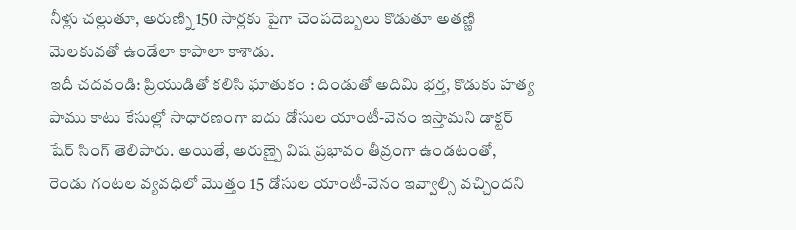నీళ్లు చల్లుతూ, అరుణ్ని 150 సార్లకు పైగా చెంపదెబ్బలు కొడుతూ అతణ్ణి మెలకువతో ఉండేలా కాపాలా కాశాడు.
ఇదీ చదవండి: ప్రియుడితో కలిసి ఘాతుకం : దిండుతో అదిమి భర్త, కొడుకు హత్య
పాము కాటు కేసుల్లో సాధారణంగా ఐదు డోసుల యాంటీ-వెనం ఇస్తామని డాక్టర్ షేర్ సింగ్ తెలిపారు. అయితే, అరుణ్పై విష ప్రభావం తీవ్రంగా ఉండటంతో, రెండు గంటల వ్యవధిలో మొత్తం 15 డోసుల యాంటీ-వెనం ఇవ్వాల్సి వచ్చిందని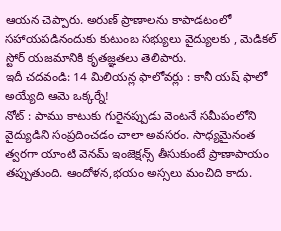ఆయన చెప్పారు. అరుణ్ ప్రాణాలను కాపాడటంలో సహాయపడినందుకు కుటుంబ సభ్యులు వైద్యులకు , మెడికల్ స్టోర్ యజమానికి కృతజ్ఞతలు తెలిపారు.
ఇదీ చదవండి: 14 మిలియన్ల ఫాలోవర్లు : కానీ యష్ ఫాలో అయ్యేది ఆమె ఒక్కర్నే!
నోట్ : పాము కాటుకు గురైనప్పుడు వెంటనే సమీపంలోని వైద్యుడిని సంప్రదించడం చాలా అవసరం. సాధ్యమైనంత త్వరగా యాంటి వెనమ్ ఇంజెక్షన్స్ తీసుకుంటే ప్రాణాపాయం తప్పుతుంది. ఆందోళన,భయం అస్సలు మంచిది కాదు.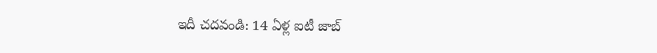ఇదీ చదవండి: 14 ఏళ్ల ఐటీ జాబ్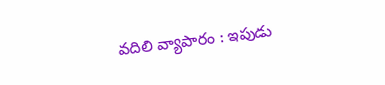వదిలి వ్యాపారం : ఇపుడు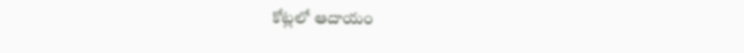కోట్లలో ఆదాయం